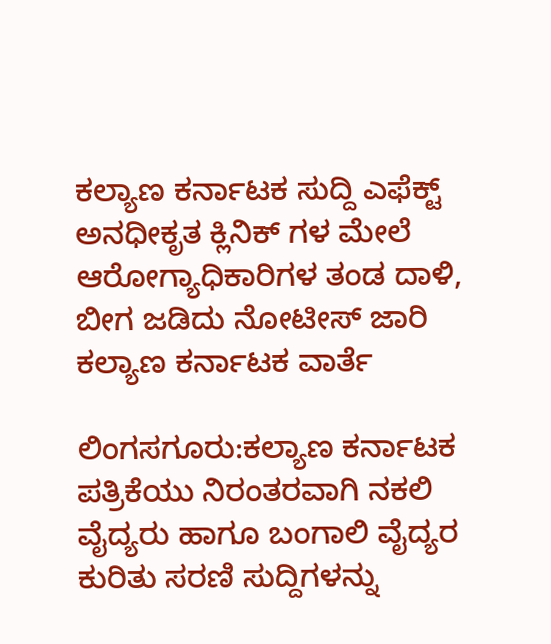ಕಲ್ಯಾಣ ಕರ್ನಾಟಕ ಸುದ್ದಿ ಎಫೆಕ್ಟ್
ಅನಧೀಕೃತ ಕ್ಲಿನಿಕ್ ಗಳ ಮೇಲೆ ಆರೋಗ್ಯಾಧಿಕಾರಿಗಳ ತಂಡ ದಾಳಿ, ಬೀಗ ಜಡಿದು ನೋಟೀಸ್ ಜಾರಿ
ಕಲ್ಯಾಣ ಕರ್ನಾಟಕ ವಾರ್ತೆ

ಲಿಂಗಸಗೂರು:ಕಲ್ಯಾಣ ಕರ್ನಾಟಕ ಪತ್ರಿಕೆಯು ನಿರಂತರವಾಗಿ ನಕಲಿ ವೈದ್ಯರು ಹಾಗೂ ಬಂಗಾಲಿ ವೈದ್ಯರ ಕುರಿತು ಸರಣಿ ಸುದ್ದಿಗಳನ್ನು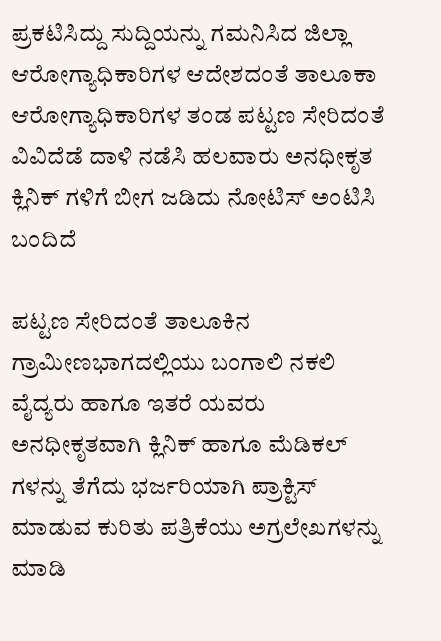ಪ್ರಕಟಿಸಿದ್ದು ಸುದ್ದಿಯನ್ನು ಗಮನಿಸಿದ ಜಿಲ್ಲಾ ಆರೋಗ್ಯಾಧಿಕಾರಿಗಳ ಆದೇಶದಂತೆ ತಾಲೂಕಾ ಆರೋಗ್ಯಾಧಿಕಾರಿಗಳ ತಂಡ ಪಟ್ಟಣ ಸೇರಿದಂತೆ ವಿವಿದೆಡೆ ದಾಳಿ ನಡೆಸಿ ಹಲವಾರು ಅನಧೀಕೃತ ಕ್ಲಿನಿಕ್ ಗಳಿಗೆ ಬೀಗ ಜಡಿದು ನೋಟಿಸ್ ಅಂಟಿಸಿ ಬಂದಿದೆ

ಪಟ್ಟಣ ಸೇರಿದಂತೆ ತಾಲೂಕಿನ ಗ್ರಾಮೀಣಭಾಗದಲ್ಲಿಯು ಬಂಗಾಲಿ ನಕಲಿ ವೈದ್ಯರು ಹಾಗೂ ಇತರೆ ಯವರು ಅನಧೀಕೃತವಾಗಿ ಕ್ಲಿನಿಕ್ ಹಾಗೂ ಮೆಡಿಕಲ್ ಗಳನ್ನು ತೆಗೆದು ಭರ್ಜರಿಯಾಗಿ ಪ್ರಾಕ್ಟಿಸ್ ಮಾಡುವ ಕುರಿತು ಪತ್ರಿಕೆಯು ಅಗ್ರಲೇಖಗಳನ್ನು ಮಾಡಿ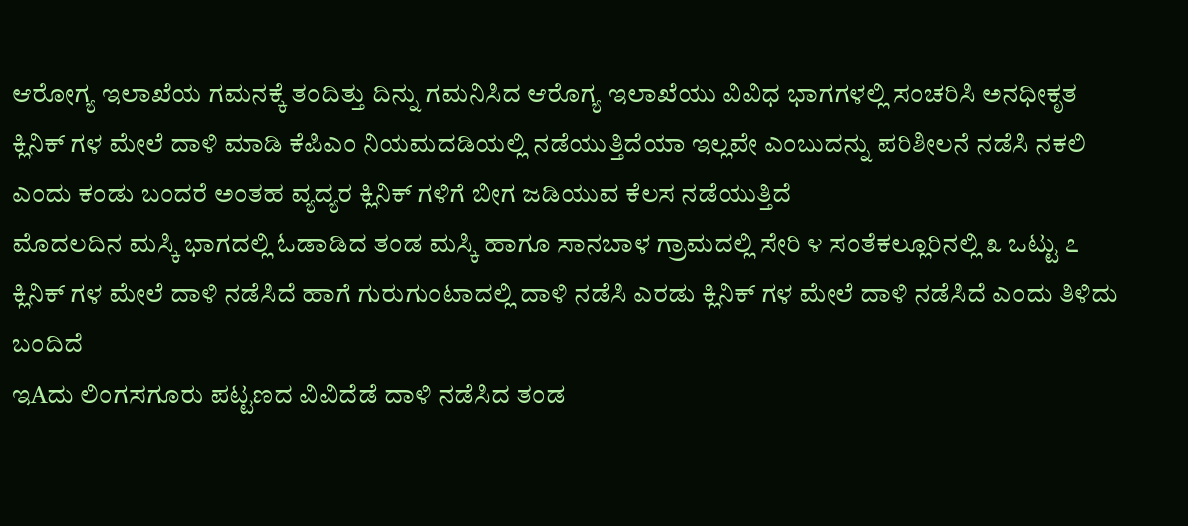ಆರೋಗ್ಯ ಇಲಾಖೆಯ ಗಮನಕ್ಕೆ ತಂದಿತ್ತು ದಿನ್ನು ಗಮನಿಸಿದ ಆರೊಗ್ಯ ಇಲಾಖೆಯು ವಿವಿಧ ಭಾಗಗಳಲ್ಲಿ ಸಂಚರಿಸಿ ಅನಧೀಕೃತ ಕ್ಲಿನಿಕ್ ಗಳ ಮೇಲೆ ದಾಳಿ ಮಾಡಿ ಕೆಪಿಎಂ ನಿಯಮದಡಿಯಲ್ಲಿ ನಡೆಯುತ್ತಿದೆಯಾ ಇಲ್ಲವೇ ಎಂಬುದನ್ನು ಪರಿಶೀಲನೆ ನಡೆಸಿ ನಕಲಿ ಎಂದು ಕಂಡು ಬಂದರೆ ಅಂತಹ ವ್ಯದ್ಯರ ಕ್ಲಿನಿಕ್ ಗಳಿಗೆ ಬೀಗ ಜಡಿಯುವ ಕೆಲಸ ನಡೆಯುತ್ತಿದೆ
ಮೊದಲದಿನ ಮಸ್ಕಿ ಭಾಗದಲ್ಲಿ ಓಡಾಡಿದ ತಂಡ ಮಸ್ಕಿ ಹಾಗೂ ಸಾನಬಾಳ ಗ್ರಾಮದಲ್ಲಿ ಸೇರಿ ೪ ಸಂತೆಕಲ್ಲೂರಿನಲ್ಲಿ ೩ ಒಟ್ಟು ೭ ಕ್ಲಿನಿಕ್ ಗಳ ಮೇಲೆ ದಾಳಿ ನಡೆಸಿದೆ ಹಾಗೆ ಗುರುಗುಂಟಾದಲ್ಲಿ ದಾಳಿ ನಡೆಸಿ ಎರಡು ಕ್ಲಿನಿಕ್ ಗಳ ಮೇಲೆ ದಾಳಿ ನಡೆಸಿದೆ ಎಂದು ತಿಳಿದು ಬಂದಿದೆ
ಇAದು ಲಿಂಗಸಗೂರು ಪಟ್ಟಣದ ವಿವಿದೆಡೆ ದಾಳಿ ನಡೆಸಿದ ತಂಡ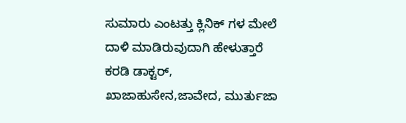ಸುಮಾರು ಎಂಟತ್ತು ಕ್ಲಿನಿಕ್ ಗಳ ಮೇಲೆ ದಾಳಿ ಮಾಡಿರುವುದಾಗಿ ಹೇಳುತ್ತಾರೆ ಕರಡಿ ಡಾಕ್ಟರ್, ಖಾಜಾಹುಸೇನ,ಜಾವೇದ, ಮುರ್ತುಜಾ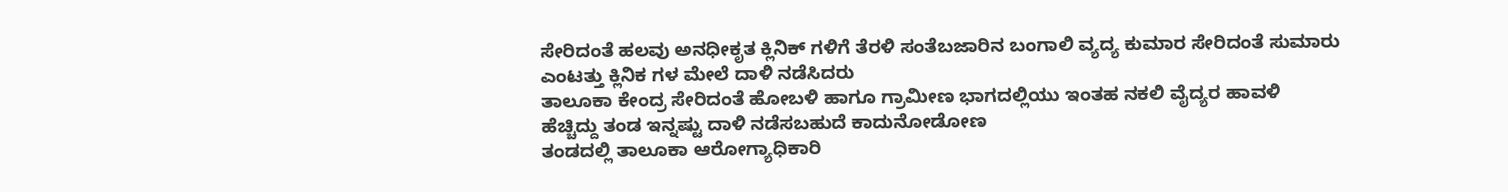ಸೇರಿದಂತೆ ಹಲವು ಅನಧೀಕೃತ ಕ್ಲಿನಿಕ್ ಗಳಿಗೆ ತೆರಳಿ ಸಂತೆಬಜಾರಿನ ಬಂಗಾಲಿ ವ್ಯದ್ಯ ಕುಮಾರ ಸೇರಿದಂತೆ ಸುಮಾರು ಎಂಟತ್ತು ಕ್ಲಿನಿಕ ಗಳ ಮೇಲೆ ದಾಳಿ ನಡೆಸಿದರು
ತಾಲೂಕಾ ಕೇಂದ್ರ ಸೇರಿದಂತೆ ಹೋಬಳಿ ಹಾಗೂ ಗ್ರಾಮೀಣ ಭಾಗದಲ್ಲಿಯು ಇಂತಹ ನಕಲಿ ವೈದ್ಯರ ಹಾವಳಿ ಹೆಚ್ಚಿದ್ದು ತಂಡ ಇನ್ನಷ್ಟು ದಾಳಿ ನಡೆಸಬಹುದೆ ಕಾದುನೋಡೋಣ
ತಂಡದಲ್ಲಿ ತಾಲೂಕಾ ಆರೋಗ್ಯಾಧಿಕಾರಿ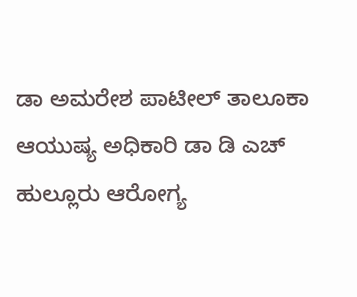ಡಾ ಅಮರೇಶ ಪಾಟೀಲ್ ತಾಲೂಕಾ ಆಯುಷ್ಯ ಅಧಿಕಾರಿ ಡಾ ಡಿ ಎಚ್ ಹುಲ್ಲೂರು ಆರೋಗ್ಯ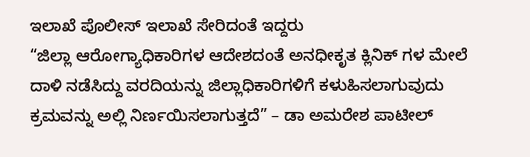ಇಲಾಖೆ ಪೊಲೀಸ್ ಇಲಾಖೆ ಸೇರಿದಂತೆ ಇದ್ದರು
“ಜಿಲ್ಲಾ ಆರೋಗ್ಯಾಧಿಕಾರಿಗಳ ಆದೇಶದಂತೆ ಅನಧೀಕೃತ ಕ್ಲಿನಿಕ್ ಗಳ ಮೇಲೆ ದಾಳಿ ನಡೆಸಿದ್ದು ವರದಿಯನ್ನು ಜಿಲ್ಲಾಧಿಕಾರಿಗಳಿಗೆ ಕಳುಹಿಸಲಾಗುವುದು ಕ್ರಮವನ್ನು ಅಲ್ಲಿ ನಿರ್ಣಯಿಸಲಾಗುತ್ತದೆ” – ಡಾ ಅಮರೇಶ ಪಾಟೀಲ್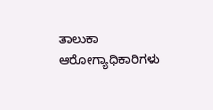ತಾಲುಕಾ ಆರೋಗ್ಯಾಧಿಕಾರಿಗಳು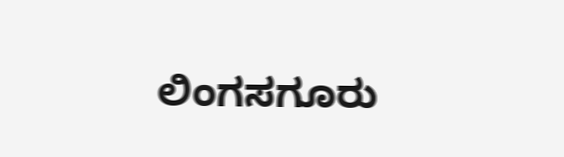ಲಿಂಗಸಗೂರು